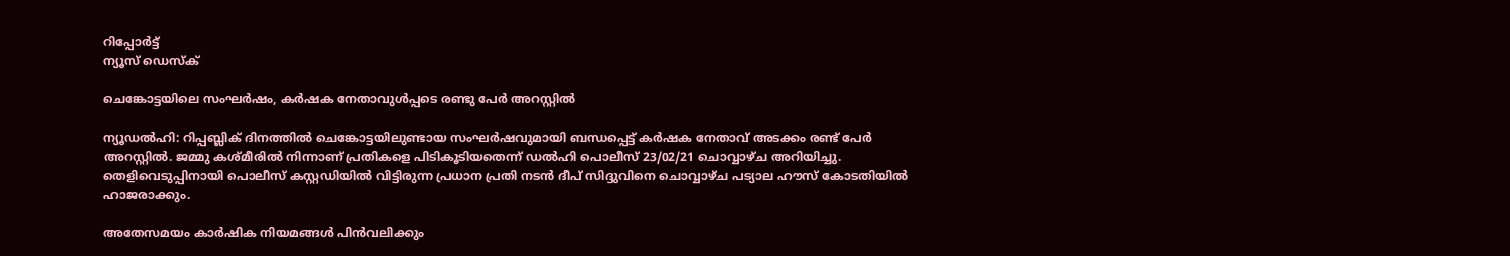റിപ്പോര്‍ട്ട്
ന്യൂസ് ഡെസ്ക്

ചെങ്കോട്ടയിലെ സംഘർഷം, കർഷക നേതാവുൾപ്പടെ രണ്ടു പേർ അറസ്റ്റിൽ

ന്യൂഡൽഹി: റിപ്പബ്ലിക് ദിനത്തില്‍ ചെങ്കോട്ടയിലുണ്ടായ സംഘര്‍ഷവുമായി ബന്ധപ്പെട്ട് കര്‍ഷക നേതാവ് അടക്കം രണ്ട് പേര്‍ അറസ്റ്റില്‍. ജമ്മു കശ്മീരില്‍ നിന്നാണ് പ്രതികളെ പിടികൂടിയതെന്ന് ഡല്‍ഹി പൊലീസ് 23/02/21 ചൊവ്വാഴ്ച അറിയിച്ചു. തെളിവെടുപ്പിനായി പൊലീസ് കസ്റ്റഡിയില്‍ വിട്ടിരുന്ന പ്രധാന പ്രതി നടന്‍ ദീപ് സിദ്ദുവിനെ ചൊവ്വാഴ്ച പട്യാല ഹൗസ് കോടതിയില്‍ ഹാജരാക്കും.

അതേസമയം കാര്‍ഷിക നിയമങ്ങള്‍ പിന്‍വലിക്കും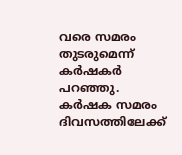വരെ സമരം തുടരുമെന്ന് കര്‍ഷകര്‍ പറഞ്ഞു. കര്‍ഷക സമരം ദിവസത്തിലേക്ക്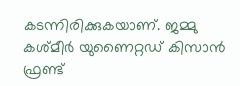കടന്നിരിക്കുകയാണ്. ജമ്മു കശ്മീര്‍ യുണൈറ്റഡ് കിസാന്‍ ഫ്രണ്ട്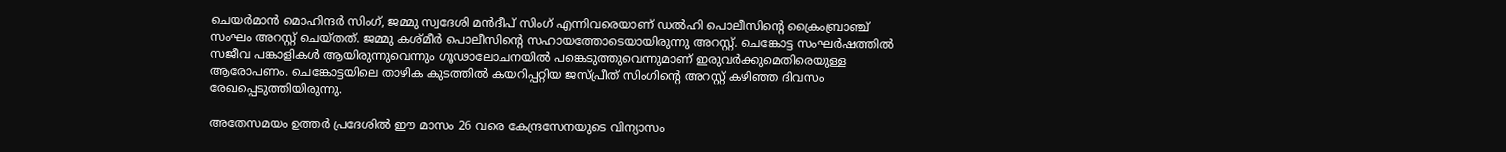ചെയര്‍മാന്‍ മൊഹിന്ദര്‍ സിംഗ്, ജമ്മു സ്വദേശി മന്‍ദീപ് സിംഗ് എന്നിവരെയാണ് ഡല്‍ഹി പൊലീസിന്റെ ക്രൈംബ്രാഞ്ച് സംഘം അറസ്റ്റ് ചെയ്തത്. ജമ്മു കശ്മീര്‍ പൊലീസിന്റെ സഹായത്തോടെയായിരുന്നു അറസ്റ്റ്. ചെങ്കോട്ട സംഘര്‍ഷത്തില്‍ സജീവ പങ്കാളികള്‍ ആയിരുന്നുവെന്നും ഗൂഢാലോചനയില്‍ പങ്കെടുത്തുവെന്നുമാണ് ഇരുവര്‍ക്കുമെതിരെയുള്ള ആരോപണം. ചെങ്കോട്ടയിലെ താഴിക കുടത്തില്‍ കയറിപ്പറ്റിയ ജസ്പ്രീത് സിംഗിന്റെ അറസ്റ്റ് കഴിഞ്ഞ ദിവസം രേഖപ്പെടുത്തിയിരുന്നു.

അതേസമയം ഉത്തര്‍ പ്രദേശില്‍ ഈ മാസം 26 വരെ കേന്ദ്രസേനയുടെ വിന്യാസം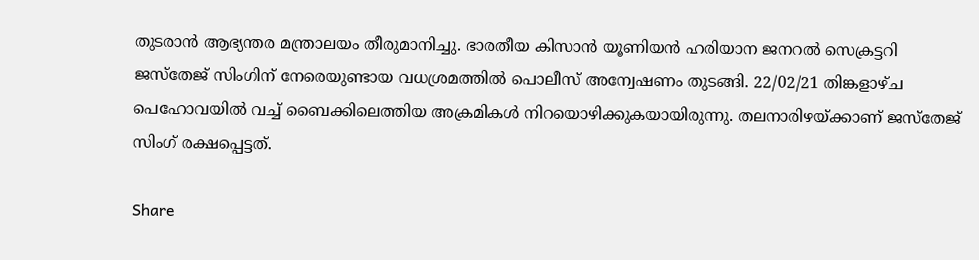തുടരാന്‍ ആഭ്യന്തര മന്ത്രാലയം തീരുമാനിച്ചു. ഭാരതീയ കിസാന്‍ യൂണിയന്‍ ഹരിയാന ജനറല്‍ സെക്രട്ടറി ജസ്‌തേജ് സിംഗിന് നേരെയുണ്ടായ വധശ്രമത്തില്‍ പൊലീസ് അന്വേഷണം തുടങ്ങി. 22/02/21 തിങ്കളാഴ്ച പെഹോവയില്‍ വച്ച് ബൈക്കിലെത്തിയ അക്രമികള്‍ നിറയൊഴിക്കുകയായിരുന്നു. തലനാരിഴയ്ക്കാണ് ജസ്‌തേജ് സിംഗ് രക്ഷപ്പെട്ടത്.

Share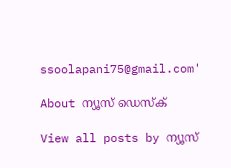ssoolapani75@gmail.com'

About ന്യൂസ് ഡെസ്ക്

View all posts by ന്യൂസ്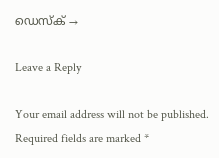ഡെസ്ക് →

Leave a Reply

Your email address will not be published. Required fields are marked *